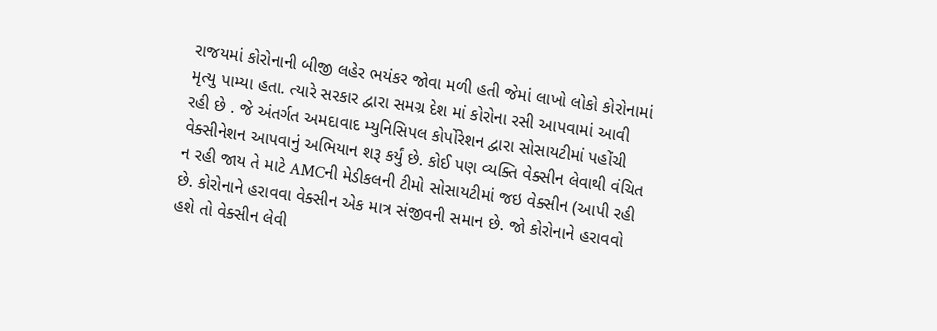રાજયમાં કોરોનાની બીજી લહેર ભયંકર જોવા મળી હતી જેમાં લાખો લોકો કોરોનામાં મૃત્યુ પામ્યા હતા. ત્યારે સરકાર દ્વારા સમગ્ર દેશ માં કોરોના રસી આપવામાં આવી રહી છે . જે અંતર્ગત અમદાવાદ મ્યુનિસિપલ કોર્પોરેશન દ્વારા સોસાયટીમાં પહોંચી વેક્સીનેશન આપવાનું અભિયાન શરૂ કર્યું છે. કોઈ પણ વ્યક્તિ વેક્સીન લેવાથી વંચિત ન રહી જાય તે માટે AMCની મેડીકલની ટીમો સોસાયટીમાં જઇ વેક્સીન (આપી રહી છે. કોરોનાને હરાવવા વેક્સીન એક માત્ર સંજીવની સમાન છે. જો કોરોનાને હરાવવો હશે તો વેક્સીન લેવી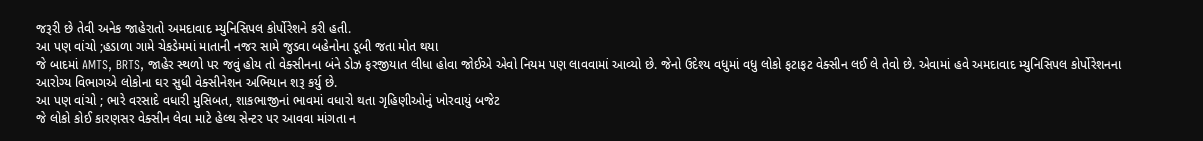જરૂરી છે તેવી અનેક જાહેરાતો અમદાવાદ મ્યુનિસિપલ કોર્પોરેશને કરી હતી.
આ પણ વાંચો ;હડાળા ગામે ચેકડેમમાં માતાની નજર સામે જુડવા બહેનોના ડૂબી જતા મોત થયા
જે બાદમાં AMTS, BRTS, જાહેર સ્થળો પર જવું હોય તો વેક્સીનના બંને ડોઝ ફરજીયાત લીધા હોવા જોઈએ એવો નિયમ પણ લાવવામાં આવ્યો છે. જેનો ઉદેશ્ય વધુમાં વધુ લોકો ફટાફટ વેક્સીન લઈ લે તેવો છે. એવામાં હવે અમદાવાદ મ્યુનિસિપલ કોર્પોરેશનના આરોગ્ય વિભાગએ લોકોના ઘર સુધી વેક્સીનેશન અભિયાન શરૂ કર્યુ છે.
આ પણ વાંચો ; ભારે વરસાદે વધારી મુસિબત, શાકભાજીનાં ભાવમાં વધારો થતા ગૃહિણીઓનું ખોરવાયું બજેટ
જે લોકો કોઈ કારણસર વેક્સીન લેવા માટે હેલ્થ સેન્ટર પર આવવા માંગતા ન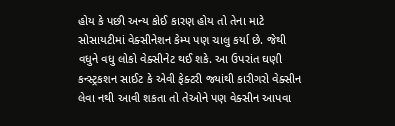હોય કે પછી અન્ય કોઈ કારણ હોય તો તેના માટે સોસાયટીમાં વેક્સીનેશન કેમ્પ પણ ચાલુ કર્યા છે. જેથી વધુને વધુ લોકો વેક્સીનેટ થઈ શકે. આ ઉપરાંત ઘણી કન્સ્ટ્રકશન સાઈટ કે એવી ફેક્ટરી જ્યાંથી કારીગરો વેક્સીન લેવા નથી આવી શકતા તો તેઓને પણ વેક્સીન આપવા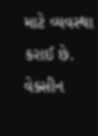માટે વ્યવસ્થા કરાઈ છે. વેક્સીન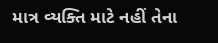માત્ર વ્યક્તિ માટે નહીં તેના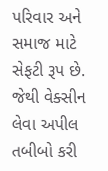પરિવાર અને સમાજ માટે સેફટી રૂપ છે. જેથી વેક્સીન લેવા અપીલ તબીબો કરી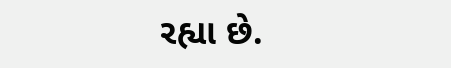રહ્યા છે.